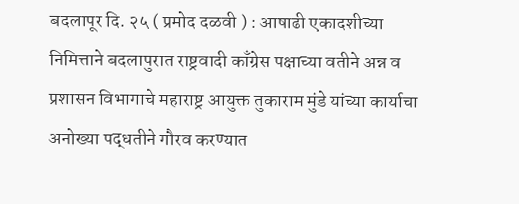बदलापूर दि. २५ ( प्रमोद दळवी ) : आषाढी एकादशीच्या निमित्ताने बदलापुरात राष्ट्रवादी काँग्रेस पक्षाच्या वतीने अन्न व प्रशासन विभागाचे महाराष्ट्र आयुक्त तुकाराम मुंडे यांच्या कार्याचा अनोख्या पद्धतीने गौरव करण्यात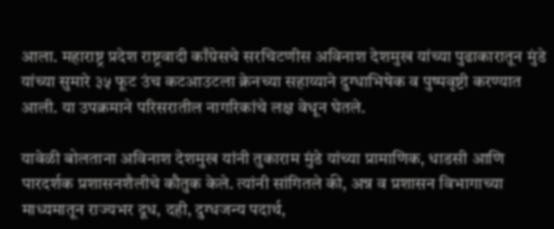आला. महाराष्ट्र प्रदेश राष्ट्रवादी काँग्रेसचे सरचिटणीस अविनाश देशमुख यांच्या पुढाकारातून मुंडे यांच्या सुमारे ३५ फूट उंच कटआउटला क्रेनच्या सहाय्याने दुग्धाभिषेक व पुष्पवृष्टी करण्यात आली. या उपक्रमाने परिसरातील नागरिकांचे लक्ष वेधून घेतले.

यावेळी बोलताना अविनाश देशमुख यांनी तुकाराम मुंडे यांच्या प्रामाणिक, धाडसी आणि पारदर्शक प्रशासनशैलीचे कौतुक केले. त्यांनी सांगितले की, अन्न व प्रशासन विभागाच्या माध्यमातून राज्यभर दूध, दही, दुग्धजन्य पदार्थ,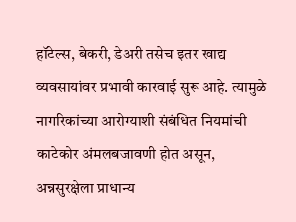हॉटेल्स, बेकरी, डेअरी तसेच इतर खाद्य व्यवसायांवर प्रभावी कारवाई सुरू आहे. त्यामुळे नागरिकांच्या आरोग्याशी संबंधित नियमांची काटेकोर अंमलबजावणी होत असून, अन्नसुरक्षेला प्राधान्य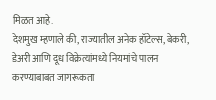मिळत आहे.
देशमुख म्हणाले की, राज्यातील अनेक हॉटेल्स, बेकरी, डेअरी आणि दूध विक्रेत्यांमध्ये नियमांचे पालन करण्याबाबत जागरूकता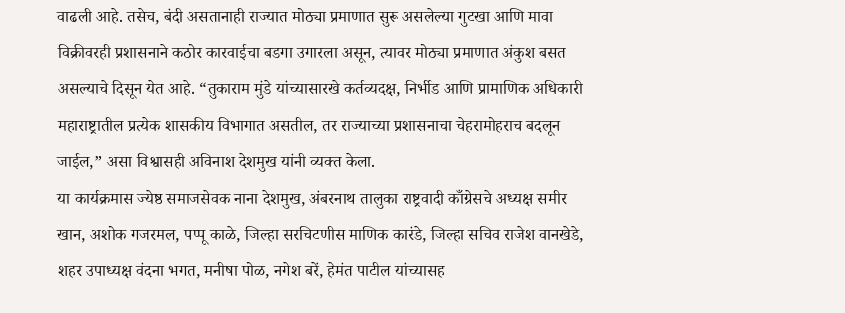वाढली आहे. तसेच, बंदी असतानाही राज्यात मोठ्या प्रमाणात सुरू असलेल्या गुटखा आणि मावा विक्रीवरही प्रशासनाने कठोर कारवाईचा बडगा उगारला असून, त्यावर मोठ्या प्रमाणात अंकुश बसत असल्याचे दिसून येत आहे. “तुकाराम मुंडे यांच्यासारखे कर्तव्यदक्ष, निर्भीड आणि प्रामाणिक अधिकारी महाराष्ट्रातील प्रत्येक शासकीय विभागात असतील, तर राज्याच्या प्रशासनाचा चेहरामोहराच बदलून जाईल,” असा विश्वासही अविनाश देशमुख यांनी व्यक्त केला.
या कार्यक्रमास ज्येष्ठ समाजसेवक नाना देशमुख, अंबरनाथ तालुका राष्ट्रवादी काँग्रेसचे अध्यक्ष समीर खान, अशोक गजरमल, पप्पू काळे, जिल्हा सरचिटणीस माणिक कारंडे, जिल्हा सचिव राजेश वानखेडे, शहर उपाध्यक्ष वंदना भगत, मनीषा पोळ, नगेश बरें, हेमंत पाटील यांच्यासह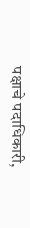पक्षाचे पदाधिकारी,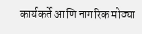कार्यकर्ते आणि नागरिक मोठ्या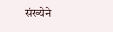संख्येने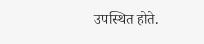उपस्थित होते.